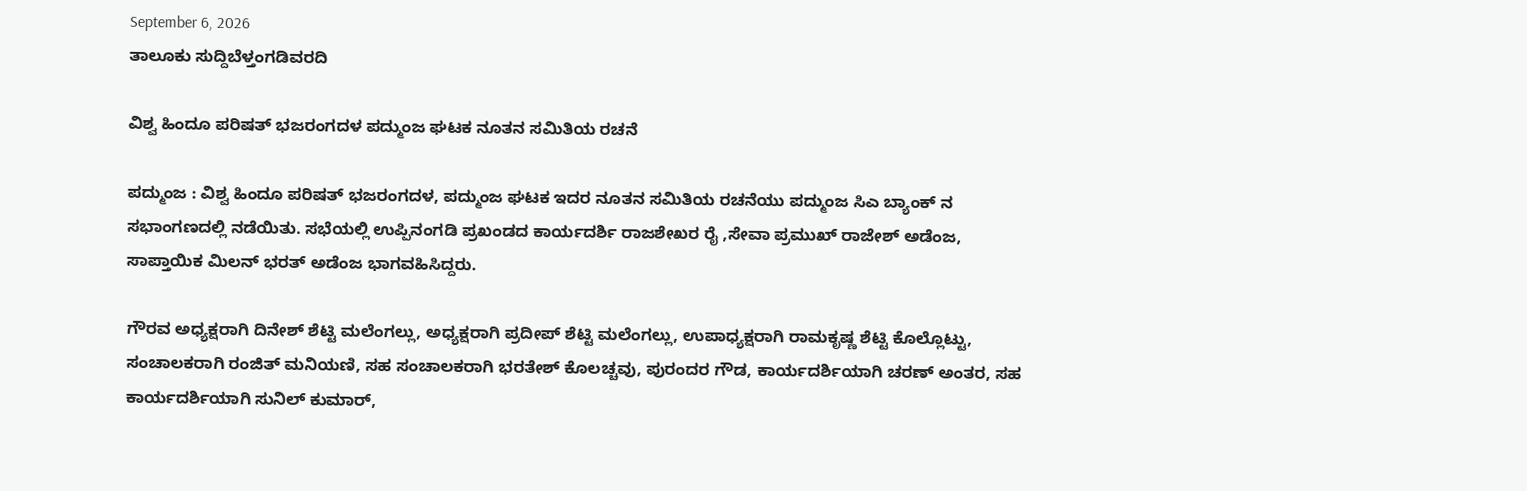September 6, 2026
ತಾಲೂಕು ಸುದ್ದಿಬೆಳ್ತಂಗಡಿವರದಿ

ವಿಶ್ವ ಹಿಂದೂ ಪರಿಷತ್ ಭಜರಂಗದಳ ಪದ್ಮುಂಜ ಘಟಕ ನೂತನ ಸಮಿತಿಯ ರಚನೆ

ಪದ್ಮುಂಜ : ವಿಶ್ವ ಹಿಂದೂ ಪರಿಷತ್ ಭಜರಂಗದಳ, ಪದ್ಮುಂಜ ಘಟಕ ಇದರ ನೂತನ ಸಮಿತಿಯ ರಚನೆಯು ಪದ್ಮುಂಜ ಸಿಎ ಬ್ಯಾಂಕ್ ನ ಸಭಾಂಗಣದಲ್ಲಿ ನಡೆಯಿತು. ಸಭೆಯಲ್ಲಿ ಉಪ್ಪಿನಂಗಡಿ ಪ್ರಖಂಡದ ಕಾರ್ಯದರ್ಶಿ ರಾಜಶೇಖರ ರೈ ,ಸೇವಾ ಪ್ರಮುಖ್ ರಾಜೇಶ್ ಅಡೆಂಜ, ಸಾಪ್ತಾಯಿಕ ಮಿಲನ್ ಭರತ್ ಅಡೆಂಜ ಭಾಗವಹಿಸಿದ್ದರು.

ಗೌರವ ಅಧ್ಯಕ್ಷರಾಗಿ ದಿನೇಶ್ ಶೆಟ್ಟಿ ಮಲೆಂಗಲ್ಲು, ಅಧ್ಯಕ್ಷರಾಗಿ ಪ್ರದೀಪ್ ಶೆಟ್ಟಿ ಮಲೆಂಗಲ್ಲು, ಉಪಾಧ್ಯಕ್ಷರಾಗಿ ರಾಮಕೃಷ್ಣ ಶೆಟ್ಟಿ ಕೊಲ್ಲೊಟ್ಟು, ಸಂಚಾಲಕರಾಗಿ ರಂಜಿತ್ ಮನಿಯಣಿ, ಸಹ ಸಂಚಾಲಕರಾಗಿ ಭರತೇಶ್ ಕೊಲಚ್ಚವು, ಪುರಂದರ ಗೌಡ, ಕಾರ್ಯದರ್ಶಿಯಾಗಿ ಚರಣ್ ಅಂತರ, ಸಹ ಕಾರ್ಯದರ್ಶಿಯಾಗಿ ಸುನಿಲ್ ಕುಮಾರ್,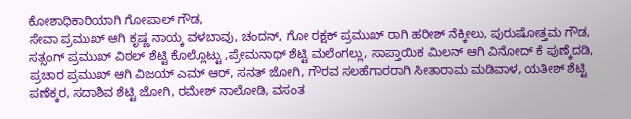ಕೋಶಾಧಿಕಾರಿಯಾಗಿ ಗೋಪಾಲ್ ಗೌಡ,
ಸೇವಾ ಪ್ರಮುಖ್ ಆಗಿ ಕೃಷ್ಣ ನಾಯ್ಕ ವಳಬಾವು, ಚಂದನ್, ಗೋ ರಕ್ಷಕ್ ಪ್ರಮುಖ್ ರಾಗಿ ಹರೀಶ್ ನೆಕ್ಕೀಲು, ಪುರುಷೋತ್ತಮ ಗೌಡ, ಸತ್ಸಂಗ್ ಪ್ರಮುಖ್ ವಿಠಲ್ ಶೆಟ್ಟಿ ಕೊಲ್ಲೊಟ್ಟು ,ಪ್ರೇಮನಾಥ್ ಶೆಟ್ಟಿ ಮಲೆಂಗಲ್ಲು, ಸಾಪ್ತಾಯಿಕ ಮಿಲನ್ ಆಗಿ ವಿನೋದ್ ಕೆ ಪುಣ್ಕೆದಡಿ, ಪ್ರಚಾರ ಪ್ರಮುಖ್ ಆಗಿ ವಿಜಯ್ ಎಮ್ ಆರ್, ಸನತ್ ಜೋಗಿ, ಗೌರವ ಸಲಹೆಗಾರರಾಗಿ ಸೀತಾರಾಮ ಮಡಿವಾಳ, ಯತೀಶ್ ಶೆಟ್ಟಿ ಪಣೆಕ್ಕರ, ಸದಾಶಿವ ಶೆಟ್ಟಿ ಜೋಗಿ, ರಮೇಶ್ ನಾಲೋಡಿ, ವಸಂತ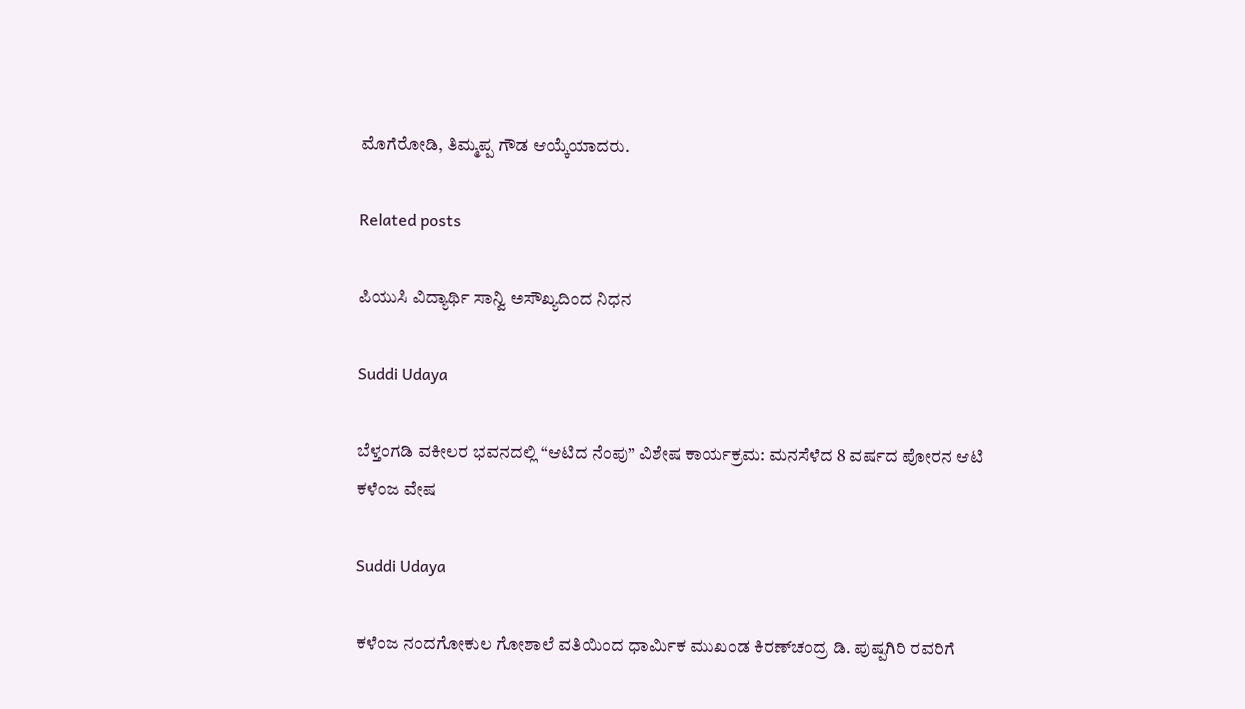ಮೊಗೆರೋಡಿ, ತಿಮ್ಮಪ್ಪ ಗೌಡ ಆಯ್ಕೆಯಾದರು.

Related posts

ಪಿಯುಸಿ ವಿದ್ಯಾರ್ಥಿ ಸಾನ್ವಿ ಅಸೌಖ್ಯದಿಂದ ನಿಧನ

Suddi Udaya

ಬೆಳ್ತಂಗಡಿ ವಕೀಲರ ಭವನದಲ್ಲಿ “ಆಟಿದ ನೆಂಪು” ವಿಶೇಷ ಕಾರ್ಯಕ್ರಮ: ಮನಸೆಳೆದ 8 ವರ್ಷದ ಪೋರನ ಆಟಿ ಕಳೆಂಜ ವೇಷ

Suddi Udaya

ಕಳೆಂಜ ನಂದಗೋಕುಲ ಗೋಶಾಲೆ ವತಿಯಿಂದ ಧಾರ್ಮಿಕ ಮುಖಂಡ ಕಿರಣ್‌ಚಂದ್ರ ಡಿ. ಪುಷ್ಪಗಿರಿ ರವರಿಗೆ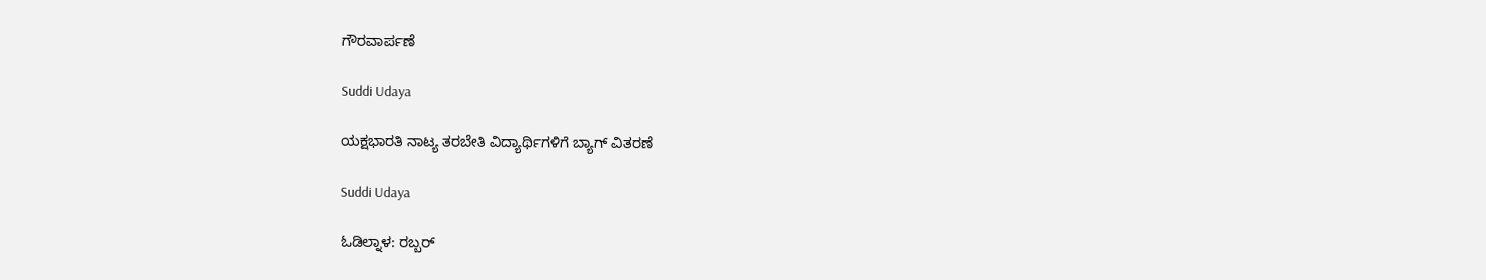ಗೌರವಾರ್ಪಣೆ

Suddi Udaya

ಯಕ್ಷಭಾರತಿ ನಾಟ್ಯ ತರಬೇತಿ ವಿದ್ಯಾರ್ಥಿಗಳಿಗೆ ಬ್ಯಾಗ್ ವಿತರಣೆ

Suddi Udaya

ಓಡಿಲ್ನಾಳ: ರಬ್ಬರ್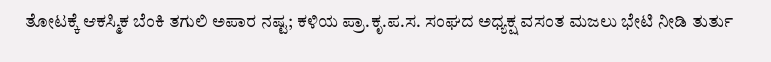ತೋಟಕ್ಕೆ ಆಕಸ್ಮಿಕ ಬೆಂಕಿ ತಗುಲಿ ಅಪಾರ ನಷ್ಟ; ಕಳಿಯ ಪ್ರಾ.ಕೃ.ಪ.ಸ. ಸಂಘದ ಅಧ್ಯಕ್ಷ ವಸಂತ ಮಜಲು ಭೇಟಿ ನೀಡಿ ತುರ್ತು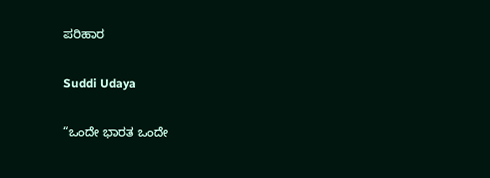ಪರಿಹಾರ

Suddi Udaya

“ಒಂದೇ ಭಾರತ ಒಂದೇ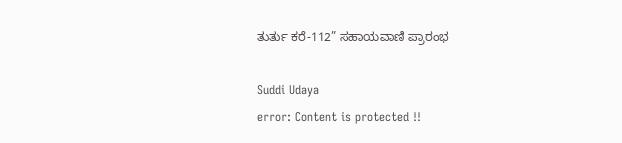ತುರ್ತು ಕರೆ-112” ಸಹಾಯವಾಣಿ ಪ್ರಾರಂಭ

Suddi Udaya
error: Content is protected !!